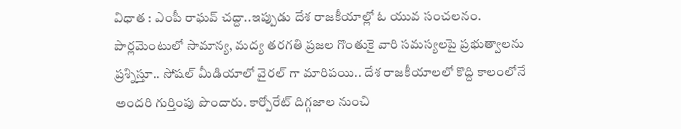విధాత : ఎంపీ రాఘవ్ చద్దా..ఇప్పుడు దేశ రాజకీయాల్లో ఓ యువ సంచలనం. పార్లమెంటులో సామాన్య, మద్య తరగతి ప్రజల గొంతుకై వారి సమస్యలపై ప్రభుత్వాలను ప్రశ్నిస్తూ.. సోషల్ మీడియాలో వైరల్ గా మారిపయి.. దేశ రాజకీయాలలో కొద్ది కాలంలోనే అందరి గుర్తింపు పొందారు. కార్పోరేట్ దిగ్గజాల నుంచి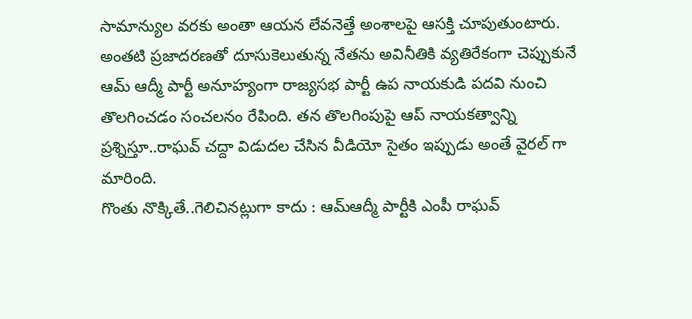సామాన్యుల వరకు అంతా ఆయన లేవనెత్తే అంశాలపై ఆసక్తి చూపుతుంటారు. అంతటి ప్రజాదరణతో దూసుకెలుతున్న నేతను అవినీతికి వ్యతిరేకంగా చెప్పుకునే ఆమ్ ఆద్మీ పార్టీ అనూహ్యంగా రాజ్యసభ పార్టీ ఉప నాయకుడి పదవి నుంచి తొలగించడం సంచలనం రేపింది. తన తొలగింపుపై ఆప్ నాయకత్వాన్ని ప్రశ్నిస్తూ..రాఘవ్ చద్దా విడుదల చేసిన వీడియో సైతం ఇప్పుడు అంతే వైరల్ గా మారింది.
గొంతు నొక్కితే..గెలిచినట్లుగా కాదు : ఆమ్ఆద్మీ పార్టీకి ఎంపీ రాఘవ్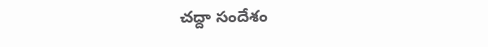చద్దా సందేశం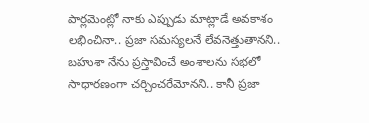పార్లమెంట్లో నాకు ఎప్పుడు మాట్లాడే అవకాశం లభించినా.. ప్రజా సమస్యలనే లేవనెత్తుతానని.. బహుశా నేను ప్రస్తావించే అంశాలను సభలో సాధారణంగా చర్చించరేమోనని.. కానీ ప్రజా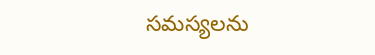సమస్యలను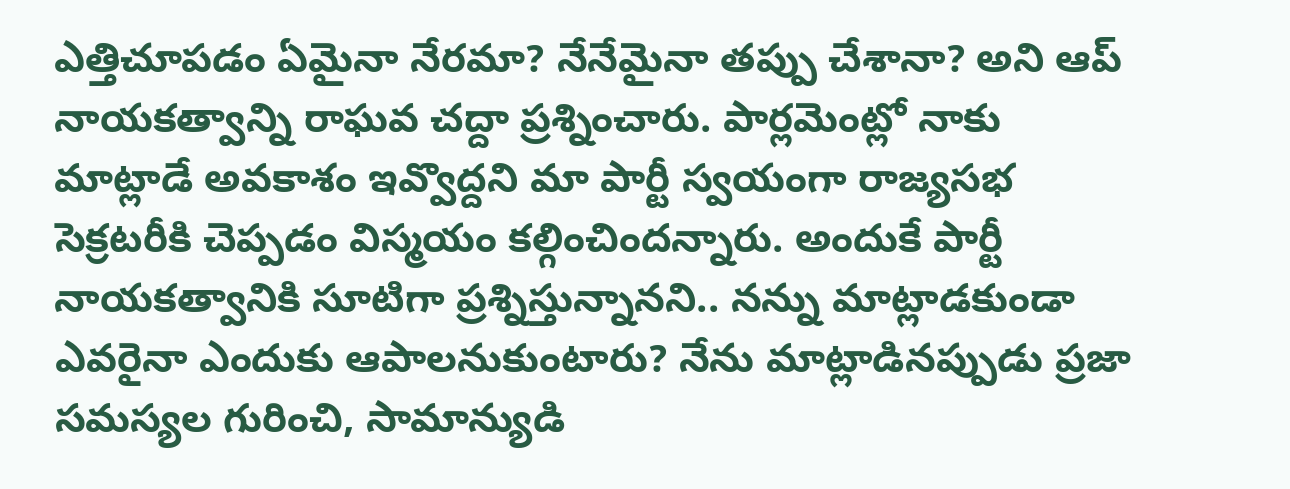ఎత్తిచూపడం ఏమైనా నేరమా? నేనేమైనా తప్పు చేశానా? అని ఆప్ నాయకత్వాన్ని రాఘవ చద్దా ప్రశ్నించారు. పార్లమెంట్లో నాకు మాట్లాడే అవకాశం ఇవ్వొద్దని మా పార్టీ స్వయంగా రాజ్యసభ సెక్రటరీకి చెప్పడం విస్మయం కల్గించిందన్నారు. అందుకే పార్టీ నాయకత్వానికి సూటిగా ప్రశ్నిస్తున్నానని.. నన్ను మాట్లాడకుండా ఎవరైనా ఎందుకు ఆపాలనుకుంటారు? నేను మాట్లాడినప్పుడు ప్రజా సమస్యల గురించి, సామాన్యుడి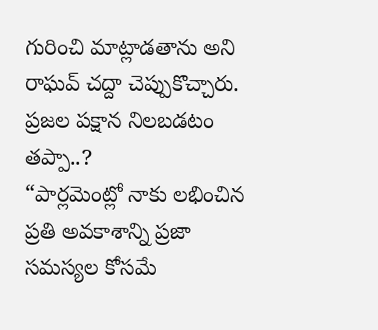గురించి మాట్లాడతాను అని రాఘవ్ చద్దా చెప్పుకొచ్చారు.
ప్రజల పక్షాన నిలబడటం తప్పా..?
“పార్లమెంట్లో నాకు లభించిన ప్రతి అవకాశాన్ని ప్రజా సమస్యల కోసమే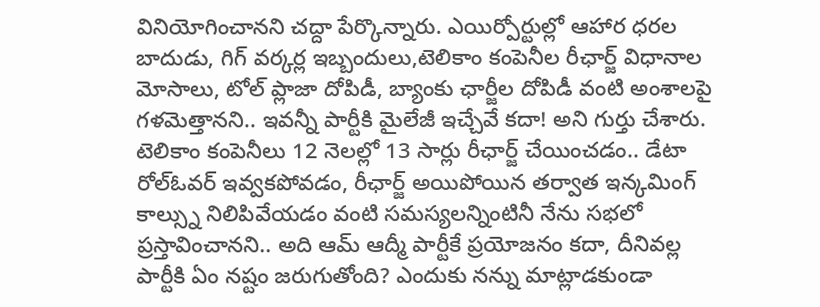వినియోగించానని చద్దా పేర్కొన్నారు. ఎయిర్పోర్టుల్లో ఆహార ధరల బాదుడు, గిగ్ వర్కర్ల ఇబ్బందులు,టెలికాం కంపెనీల రీఛార్జ్ విధానాల మోసాలు, టోల్ ప్లాజా దోపిడీ, బ్యాంకు ఛార్జీల దోపిడీ వంటి అంశాలపై గళమెత్తానని.. ఇవన్నీ పార్టీకి మైలేజీ ఇచ్చేవే కదా! అని గుర్తు చేశారు. టెలికాం కంపెనీలు 12 నెలల్లో 13 సార్లు రీఛార్జ్ చేయించడం.. డేటా రోల్ఓవర్ ఇవ్వకపోవడం, రీఛార్జ్ అయిపోయిన తర్వాత ఇన్కమింగ్ కాల్స్ను నిలిపివేయడం వంటి సమస్యలన్నింటినీ నేను సభలో ప్రస్తావించానని.. అది ఆమ్ ఆద్మీ పార్టీకే ప్రయోజనం కదా, దీనివల్ల పార్టీకి ఏం నష్టం జరుగుతోంది? ఎందుకు నన్ను మాట్లాడకుండా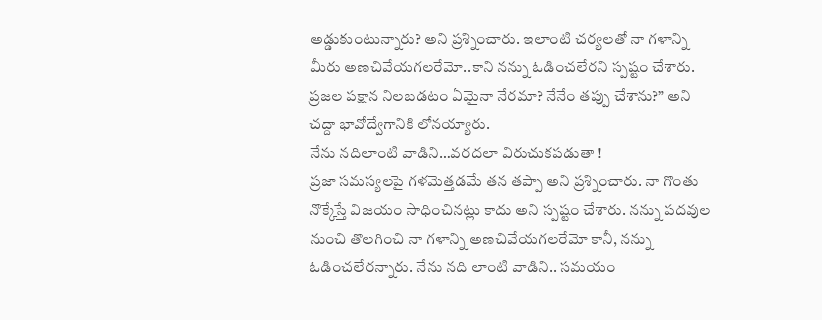అడ్డుకుంటున్నారు? అని ప్రశ్నించారు. ఇలాంటి చర్యలతో నా గళాన్ని మీరు అణచివేయగలరేమో..కాని నన్ను ఓడించలేరని స్పష్టం చేశారు. ప్రజల పక్షాన నిలబడటం ఏమైనా నేరమా? నేనేం తప్పు చేశాను?” అని చద్దా భావోద్వేగానికి లోనయ్యారు.
నేను నదిలాంటి వాడిని…వరదలా విరుచుకపడుతా !
ప్రజా సమస్యలపై గళమెత్తడమే తన తప్పా అని ప్రశ్నించారు. నా గొంతు నొక్కేస్తే విజయం సాధించినట్లు కాదు అని స్పష్టం చేశారు. నన్ను పదవుల నుంచి తొలగించి నా గళాన్ని అణచివేయగలరేమో కానీ, నన్ను ఓడించలేరన్నారు. నేను నది లాంటి వాడిని.. సమయం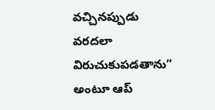వచ్చినప్పుడు వరదలా విరుచుకుపడతాను” అంటూ ఆప్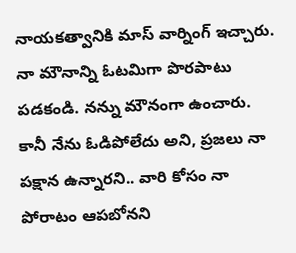నాయకత్వానికి మాస్ వార్నింగ్ ఇచ్చారు. నా మౌనాన్ని ఓటమిగా పొరపాటు పడకండి. నన్ను మౌనంగా ఉంచారు. కానీ నేను ఓడిపోలేదు అని, ప్రజలు నా పక్షాన ఉన్నారని.. వారి కోసం నా పోరాటం ఆపబోనని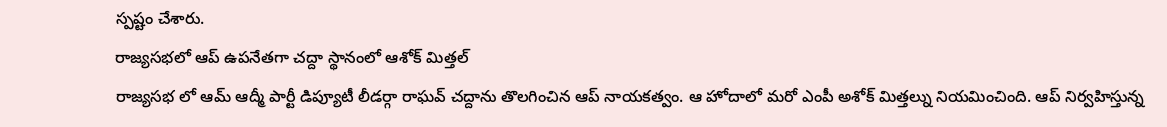స్పష్టం చేశారు.
రాజ్యసభలో ఆప్ ఉపనేతగా చద్దా స్థానంలో ఆశోక్ మిత్తల్
రాజ్యసభ లో ఆమ్ ఆద్మీ పార్టీ డిప్యూటీ లీడర్గా రాఘవ్ చద్దాను తొలగించిన ఆప్ నాయకత్వం. ఆ హోదాలో మరో ఎంపీ అశోక్ మిత్తల్ను నియమించింది. ఆప్ నిర్వహిస్తున్న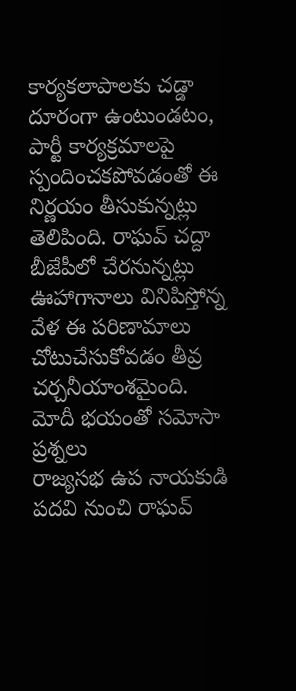కార్యకలాపాలకు చడ్డా దూరంగా ఉంటుండటం, పార్టీ కార్యక్రమాలపై స్పందించకపోవడంతో ఈ నిర్ణయం తీసుకున్నట్లు తెలిపింది. రాఘవ్ చద్దా బీజేపీలో చేరనున్నట్లు ఊహాగానాలు వినిపిస్తోన్న వేళ ఈ పరిణామాలు చోటుచేసుకోవడం తీవ్ర చర్చనీయాంశమైంది.
మోదీ భయంతో సమోసా ప్రశ్నలు
రాజ్యసభ ఉప నాయకుడి పదవి నుంచి రాఘవ్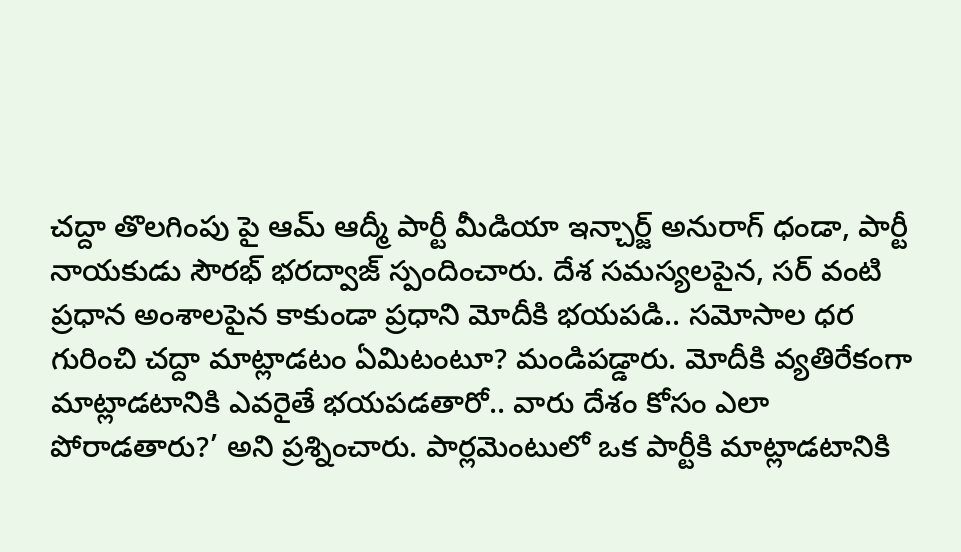చద్దా తొలగింపు పై ఆమ్ ఆద్మీ పార్టీ మీడియా ఇన్చార్జ్ అనురాగ్ ధండా, పార్టీ నాయకుడు సౌరభ్ భరద్వాజ్ స్పందించారు. దేశ సమస్యలపైన, సర్ వంటి ప్రధాన అంశాలపైన కాకుండా ప్రధాని మోదీకి భయపడి.. సమోసాల ధర గురించి చద్దా మాట్లాడటం ఏమిటంటూ? మండిపడ్డారు. మోదీకి వ్యతిరేకంగా మాట్లాడటానికి ఎవరైతే భయపడతారో.. వారు దేశం కోసం ఎలా పోరాడతారు?’ అని ప్రశ్నించారు. పార్లమెంటులో ఒక పార్టీకి మాట్లాడటానికి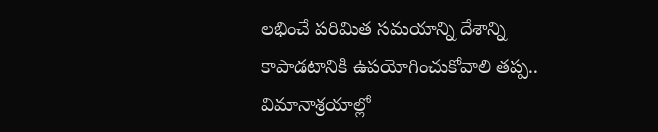లభించే పరిమిత సమయాన్ని దేశాన్ని కాపాడటానికి ఉపయోగించుకోవాలి తప్ప.. విమానాశ్రయాల్లో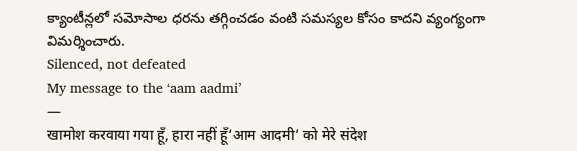క్యాంటీన్లలో సమోసాల ధరను తగ్గించడం వంటి సమస్యల కోసం కాదని వ్యంగ్యంగా విమర్శించారు.
Silenced, not defeated
My message to the ‘aam aadmi’
—
खामोश करवाया गया हूँ, हारा नहीं हूँ‘आम आदमी’ को मेरे संदेश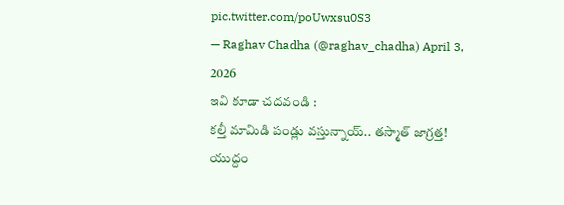pic.twitter.com/poUwxsu0S3
— Raghav Chadha (@raghav_chadha) April 3, 2026
ఇవి కూడా చదవండి :
కల్తీ మామిడి పండ్లు వస్తున్నాయ్.. తస్మాత్ జాగ్రత్త!
యుద్దం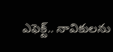ఎఫెక్ట్.. నావికులను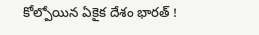కోల్పోయిన ఏకైక దేశం భారత్ !